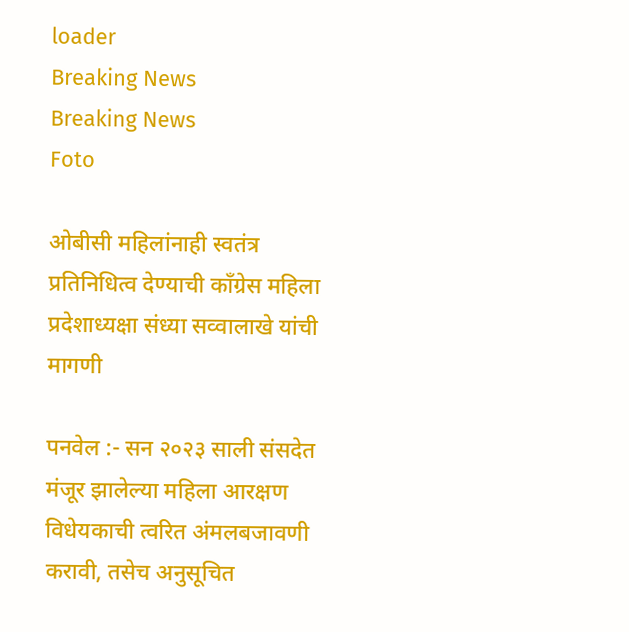loader
Breaking News
Breaking News
Foto

ओबीसी महिलांनाही स्वतंत्र प्रतिनिधित्व देण्याची काँग्रेस महिला प्रदेशाध्यक्षा संध्या सव्वालाखे यांची मागणी

पनवेल :- सन २०२३ साली संसदेत मंजूर झालेल्या महिला आरक्षण विधेयकाची त्वरित अंमलबजावणी करावी, तसेच अनुसूचित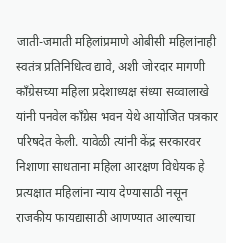जाती-जमाती महिलांप्रमाणे ओबीसी महिलांनाही स्वतंत्र प्रतिनिधित्व द्यावे, अशी जोरदार मागणी काँग्रेसच्या महिला प्रदेशाध्यक्ष संध्या सव्वालाखे यांनी पनवेल काँग्रेस भवन येथे आयोजित पत्रकार परिषदेत केली. यावेळी त्यांनी केंद्र सरकारवर निशाणा साधताना महिला आरक्षण विधेयक हे प्रत्यक्षात महिलांना न्याय देण्यासाठी नसून राजकीय फायद्यासाठी आणण्यात आल्याचा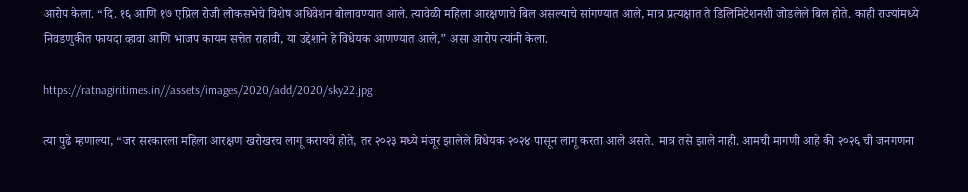आरोप केला. “दि. १६ आणि १७ एप्रिल रोजी लोकसभेचे विशेष अधिवेशन बोलावण्यात आले. त्यावेळी महिला आरक्षणाचे बिल असल्याचे सांगण्यात आले, मात्र प्रत्यक्षात ते डिलिमिटेशनशी जोडलेले बिल होते. काही राज्यांमध्ये निवडणुकीत फायदा व्हावा आणि भाजप कायम सत्तेत राहावी, या उद्देशाने हे विधेयक आणण्यात आले,” असा आरोप त्यांनी केला.

https://ratnagiritimes.in//assets/images/2020/add/2020/sky22.jpg

त्या पुढे म्हणाल्या, “जर सरकारला महिला आरक्षण खरोखरच लागू करायचे होते, तर २०२३ मध्ये मंजूर झालेले विधेयक २०२४ पासून लागू करता आले असते. मात्र तसे झाले नाही. आमची मागणी आहे की २०२६ ची जनगणना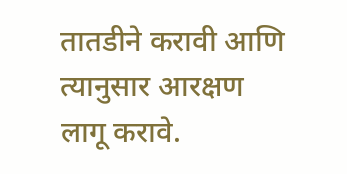तातडीने करावी आणि त्यानुसार आरक्षण लागू करावे.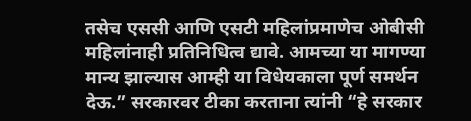तसेच एससी आणि एसटी महिलांप्रमाणेच ओबीसी महिलांनाही प्रतिनिधित्व द्यावे. आमच्या या मागण्या मान्य झाल्यास आम्ही या विधेयकाला पूर्ण समर्थन देऊ.” सरकारवर टीका करताना त्यांनी “हे सरकार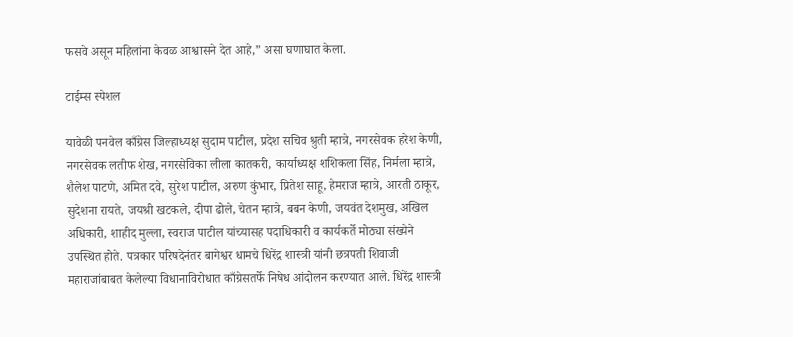फसवे असून महिलांना केवळ आश्वासने देत आहे,” असा घणाघात केला.

टाईम्स स्पेशल

यावेळी पनवेल काँग्रेस जिल्हाध्यक्ष सुदाम पाटील, प्रदेश सचिव श्रुती म्हात्रे, नगरसेवक हरेश केणी, नगरसेवक लतीफ शेख, नगरसेविका लीला कातकरी, कार्याध्यक्ष शशिकला सिंह, निर्मला म्हात्रे, शैलेश पाटणे, अमित दवे, सुरेश पाटील, अरुण कुंभार, प्रितेश साहू, हेमराज म्हात्रे, आरती ठाकूर, सुदेशना रायते, जयश्री खटकले, दीपा ढोले, चेतन म्हात्रे, बबन केणी, जयवंत देशमुख, अखिल अधिकारी, शाहीद मुल्ला, स्वराज पाटील यांच्यासह पदाधिकारी व कार्यकर्ते मोठ्या संख्येने उपस्थित होते. पत्रकार परिषदेनंतर बागेश्वर धामचे धिरेंद्र शास्त्री यांनी छत्रपती शिवाजी महाराजांबाबत केलेल्या विधानाविरोधात काँग्रेसतर्फे निषेध आंदोलन करण्यात आले. धिरेंद्र शास्त्री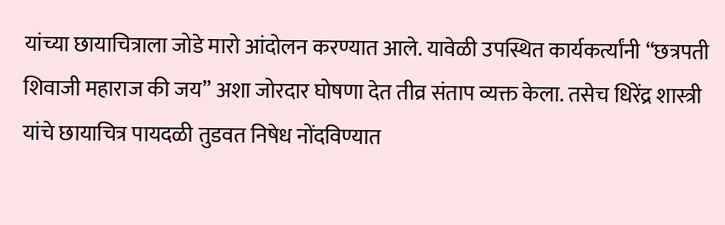यांच्या छायाचित्राला जोडे मारो आंदोलन करण्यात आले. यावेळी उपस्थित कार्यकर्त्यांनी “छत्रपती शिवाजी महाराज की जय” अशा जोरदार घोषणा देत तीव्र संताप व्यक्त केला. तसेच धिरेंद्र शास्त्री यांचे छायाचित्र पायदळी तुडवत निषेध नोंदविण्यात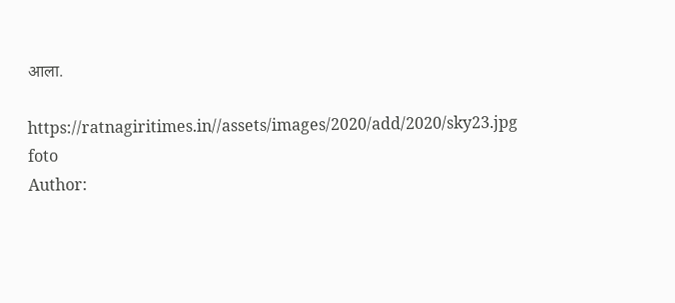आला.

https://ratnagiritimes.in//assets/images/2020/add/2020/sky23.jpg
foto
Author: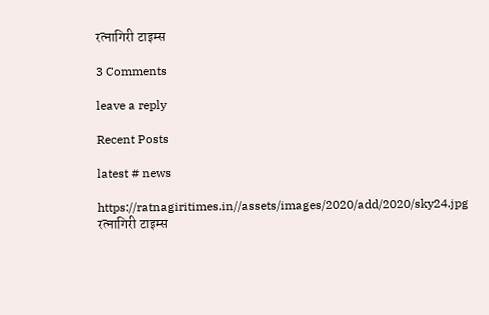रत्नागिरी टाइम्स

3 Comments

leave a reply

Recent Posts

latest # news

https://ratnagiritimes.in//assets/images/2020/add/2020/sky24.jpg
रत्नागिरी टाइम्स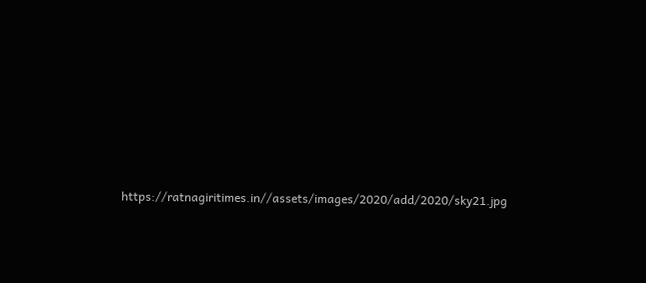https://ratnagiritimes.in//assets/images/2020/add/2020/sky21.jpg